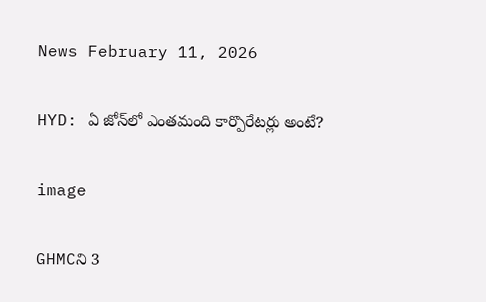News February 11, 2026

HYD: ఏ జోన్‌లో ఎంతమంది కార్పొరేటర్లు అంటే?

image

GHMCని 3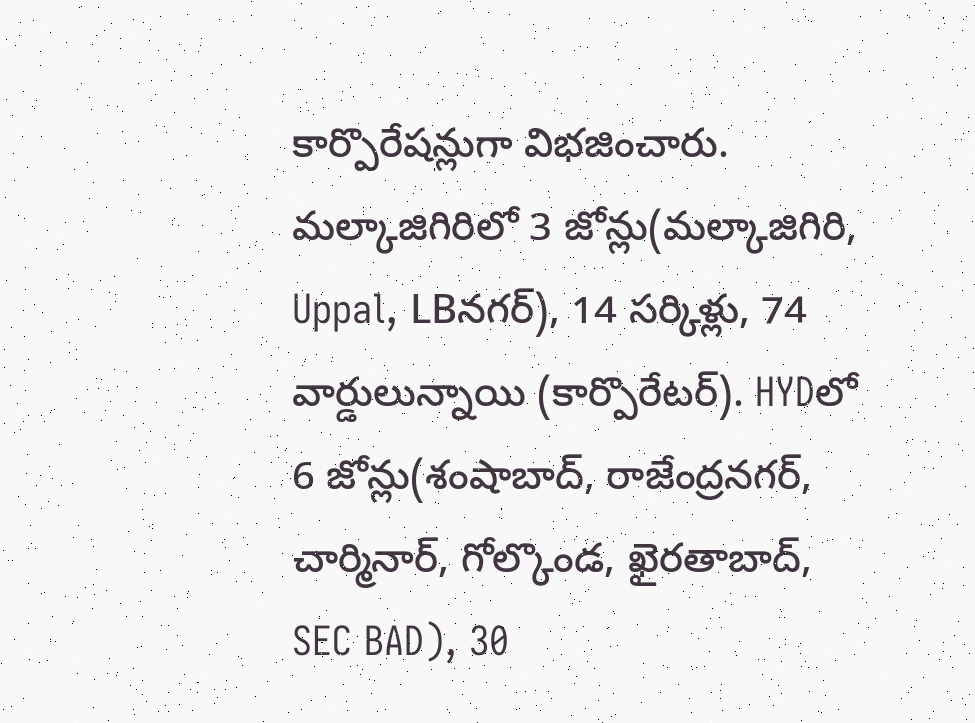కార్పొరేషన్లుగా విభజించారు. మల్కాజిగిరిలో 3 జోన్లు(మల్కాజిగిరి, Uppal, LBనగర్), 14 సర్కిళ్లు, 74 వార్డులున్నాయి (కార్పొరేటర్). HYDలో 6 జోన్లు(శంషాబాద్, రాజేంద్రనగర్, చార్మినార్, గోల్కొండ, ఖైరతాబాద్, SEC BAD), 30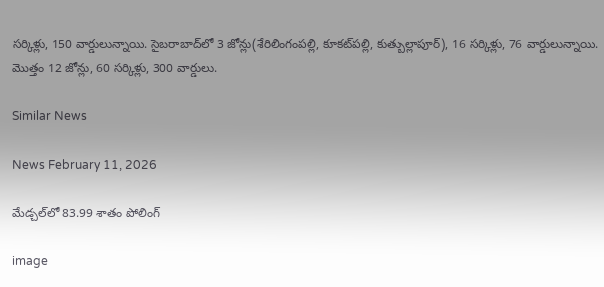సర్కిళ్లు, 150 వార్డులున్నాయి. సైబరాబాద్‌లో 3 జోన్లు(శేరిలింగంపల్లి, కూకట్‌పల్లి, కుత్బుల్లాపూర్), 16 సర్కిళ్లు, 76 వార్డులున్నాయి. మొత్తం 12 జోన్లు, 60 సర్కిళ్లు, 300 వార్డులు.

Similar News

News February 11, 2026

మేడ్చల్‌లో 83.99 శాతం పోలింగ్

image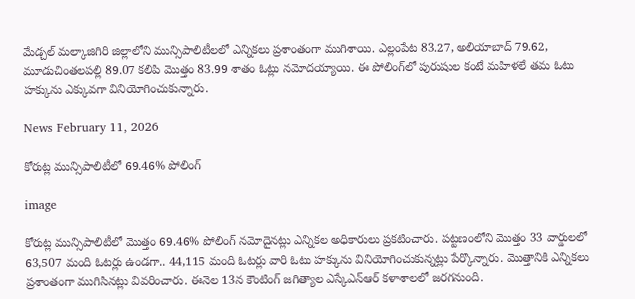మేడ్చల్ మల్కాజిగిరి జిల్లాలోని మున్సిపాలిటీలలో ఎన్నికలు ప్రశాంతంగా ముగిశాయి. ఎల్లంపేట 83.27, అలియాబాద్ 79.62, మూడుచింతలపల్లి 89.07 కలిపి మొత్తం 83.99 శాతం ఓట్లు నమోదయ్యాయి. ఈ పోలింగ్‌లో పురుషుల కంటే మహిళలే తమ ఓటు హక్కును ఎక్కువగా వినియోగించుకున్నారు.

News February 11, 2026

కోరుట్ల మున్సిపాలిటీలో 69.46% పోలింగ్

image

కోరుట్ల మున్సిపాలిటీలో మొత్తం 69.46% పోలింగ్ నమోదైనట్లు ఎన్నికల అధికారులు ప్రకటించారు. పట్టణంలోని మొత్తం 33 వార్డులలో 63,507 మంది ఓటర్లు ఉండగా.. 44,115 మంది ఓటర్లు వారి ఓటు హక్కును వినియోగించుకున్నట్లు పేర్కొన్నారు. మొత్తానికి ఎన్నికలు ప్రశాంతంగా ముగిసినట్లు వివరించారు. ఈనెల 13న కౌంటింగ్ జగిత్యాల ఎస్కేఎన్ఆర్ కళాశాలలో జరగనుంది.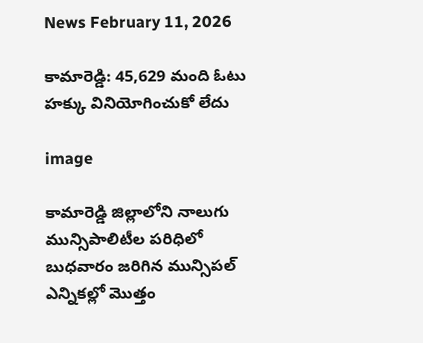News February 11, 2026

కామారెడ్డి: 45,629 మంది ఓటు హక్కు వినియోగించుకో లేదు

image

కామారెడ్డి జిల్లాలోని నాలుగు మున్సిపాలిటీల పరిధిలో బుధవారం జరిగిన మున్సిపల్ ఎన్నికల్లో మొత్తం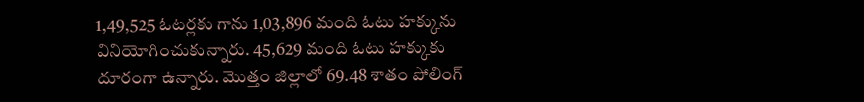1,49,525 ఓటర్లకు గాను 1,03,896 మంది ఓటు హక్కును వినియోగించుకున్నారు. 45,629 మంది ఓటు హక్కుకు దూరంగా ఉన్నారు. మొత్తం జిల్లాలో 69.48 శాతం పోలింగ్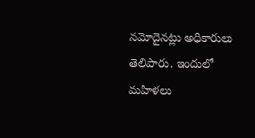నమోదైనట్లు అధికారులు తెలిపారు. ఇందులో మహిళలు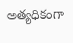అత్యధికంగా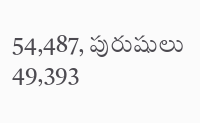54,487, పురుషులు 49,393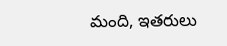మంది, ఇతరులు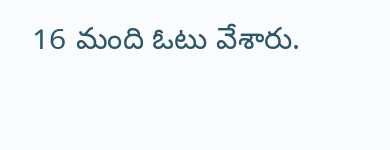16 మంది ఓటు వేశారు.